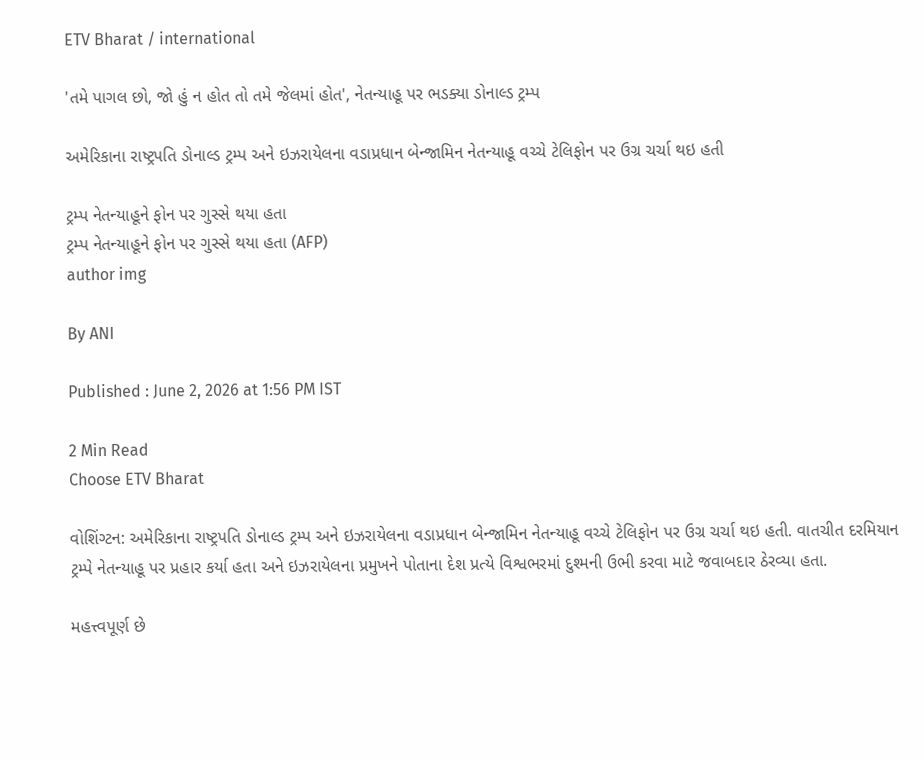ETV Bharat / international

'તમે પાગલ છો, જો હું ન હોત તો તમે જેલમાં હોત', નેતન્યાહૂ પર ભડક્યા ડોનાલ્ડ ટ્રમ્પ

અમેરિકાના રાષ્ટ્રપતિ ડોનાલ્ડ ટ્રમ્પ અને ઇઝરાયેલના વડાપ્રધાન બેન્જામિન નેતન્યાહૂ વચ્ચે ટેલિફોન પર ઉગ્ર ચર્ચા થઇ હતી

ટ્રમ્પ નેતન્યાહૂને ફોન પર ગુસ્સે થયા હતા
ટ્રમ્પ નેતન્યાહૂને ફોન પર ગુસ્સે થયા હતા (AFP)
author img

By ANI

Published : June 2, 2026 at 1:56 PM IST

2 Min Read
Choose ETV Bharat

વોશિંગ્ટન: અમેરિકાના રાષ્ટ્રપતિ ડોનાલ્ડ ટ્રમ્પ અને ઇઝરાયેલના વડાપ્રધાન બેન્જામિન નેતન્યાહૂ વચ્ચે ટેલિફોન પર ઉગ્ર ચર્ચા થઇ હતી. વાતચીત દરમિયાન ટ્રમ્પે નેતન્યાહૂ પર પ્રહાર કર્યા હતા અને ઇઝરાયેલના પ્રમુખને પોતાના દેશ પ્રત્યે વિશ્વભરમાં દુશ્મની ઉભી કરવા માટે જવાબદાર ઠેરવ્યા હતા.

મહત્ત્વપૂર્ણ છે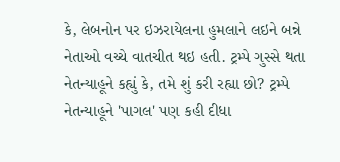કે, લેબનોન પર ઇઝરાયેલના હુમલાને લઇને બન્ને નેતાઓ વચ્ચે વાતચીત થઇ હતી. ટ્રમ્પે ગુસ્સે થતા નેતન્યાહૂને કહ્યું કે, તમે શું કરી રહ્યા છો? ટ્રમ્પે નેતન્યાહૂને 'પાગલ' પણ કહી દીધા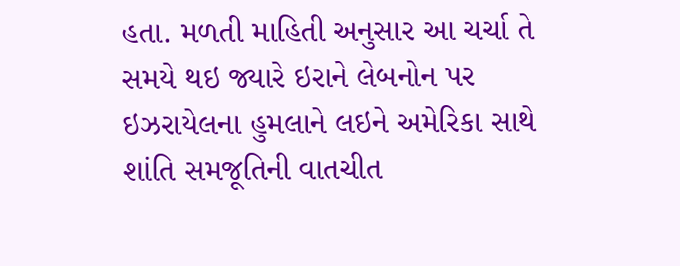હતા. મળતી માહિતી અનુસાર આ ચર્ચા તે સમયે થઇ જ્યારે ઇરાને લેબનોન પર ઇઝરાયેલના હુમલાને લઇને અમેરિકા સાથે શાંતિ સમજૂતિની વાતચીત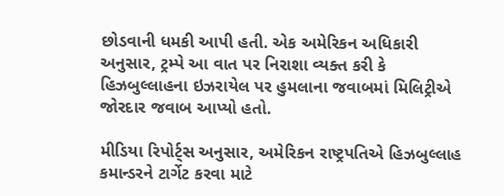છોડવાની ધમકી આપી હતી. એક અમેરિકન અધિકારી અનુસાર, ટ્રમ્પે આ વાત પર નિરાશા વ્યક્ત કરી કે હિઝબુલ્લાહના ઇઝરાયેલ પર હુમલાના જવાબમાં મિલિટ્રીએ જોરદાર જવાબ આપ્યો હતો.

મીડિયા રિપોર્ટ્સ અનુસાર, અમેરિકન રાષ્ટ્રપતિએ હિઝબુલ્લાહ કમાન્ડરને ટાર્ગેટ કરવા માટે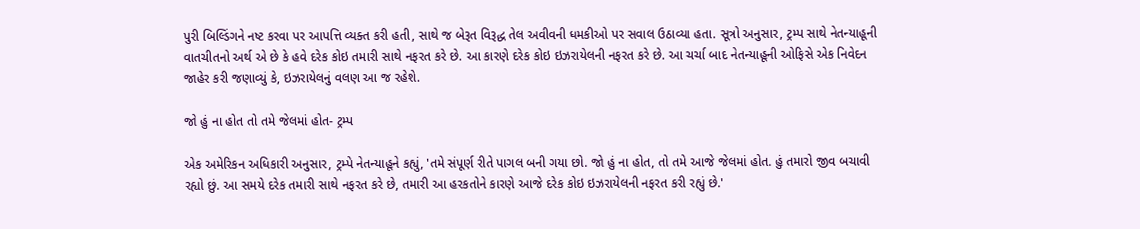પુરી બિલ્ડિંગને નષ્ટ કરવા પર આપત્તિ વ્યક્ત કરી હતી, સાથે જ બેરૂત વિરૂદ્ધ તેલ અવીવની ધમકીઓ પર સવાલ ઉઠાવ્યા હતા. સૂત્રો અનુસાર, ટ્રમ્પ સાથે નેતન્યાહૂની વાતચીતનો અર્થ એ છે કે હવે દરેક કોઇ તમારી સાથે નફરત કરે છે. આ કારણે દરેક કોઇ ઇઝરાયેલની નફરત કરે છે. આ ચર્ચા બાદ નેતન્યાહૂની ઓફિસે એક નિવેદન જાહેર કરી જણાવ્યું કે, ઇઝરાયેલનું વલણ આ જ રહેશે.

જો હું ના હોત તો તમે જેલમાં હોત- ટ્રમ્પ

એક અમેરિકન અધિકારી અનુસાર, ટ્રમ્પે નેતન્યાહૂને કહ્યું, 'તમે સંપૂર્ણ રીતે પાગલ બની ગયા છો. જો હું ના હોત, તો તમે આજે જેલમાં હોત. હું તમારો જીવ બચાવી રહ્યો છું. આ સમયે દરેક તમારી સાથે નફરત કરે છે, તમારી આ હરકતોને કારણે આજે દરેક કોઇ ઇઝરાયેલની નફરત કરી રહ્યું છે.'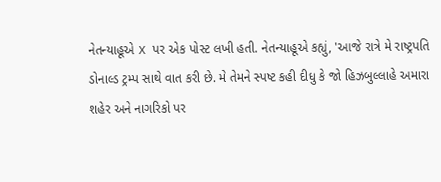નેતન્યાહૂએ X પર એક પોસ્ટ લખી હતી. નેતન્યાહૂએ કહ્યું, 'આજે રાત્રે મે રાષ્ટ્રપતિ ડોનાલ્ડ ટ્રમ્પ સાથે વાત કરી છે. મે તેમને સ્પષ્ટ કહી દીધુ કે જો હિઝબુલ્લાહે અમારા શહેર અને નાગરિકો પર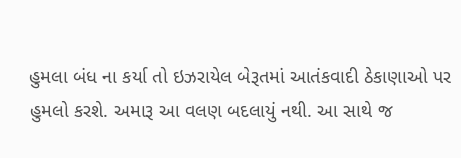હુમલા બંધ ના કર્યા તો ઇઝરાયેલ બેરૂતમાં આતંકવાદી ઠેકાણાઓ પર હુમલો કરશે. અમારૂ આ વલણ બદલાયું નથી. આ સાથે જ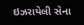ઇઝરાયેલી સેના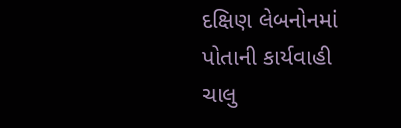દક્ષિણ લેબનોનમાં પોતાની કાર્યવાહી ચાલુ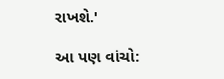રાખશે.'

આ પણ વાંચો: